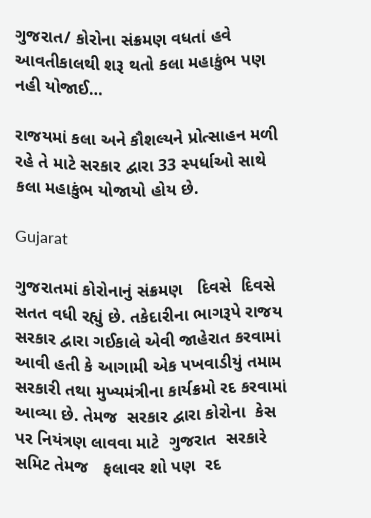ગુજરાત/ કોરોના સંક્રમણ વધતાં હવે આવતીકાલથી શરૂ થતો કલા મહાકુંભ પણ નહી યોજાઈ…

રાજયમાં કલા અને કૌશલ્યને પ્રોત્સાહન મળી રહે તે માટે સરકાર દ્વારા 33 સ્પર્ધાઓ સાથે કલા મહાકુંભ યોજાયો હોય છે.

Gujarat

ગુજરાતમાં કોરોનાનું સંક્રમણ   દિવસે  દિવસે   સતત વધી રહ્યું છે. તકેદારીના ભાગરૂપે રાજય સરકાર દ્વારા ગઈકાલે એવી જાહેરાત કરવામાં આવી હતી કે આગામી એક પખવાડીયું તમામ સરકારી તથા મુખ્યમંત્રીના કાર્યક્રમો રદ કરવામાં આવ્યા છે. તેમજ  સરકાર દ્વારા કોરોના  કેસ પર નિયંત્રણ લાવવા માટે  ગુજરાત  સરકારે  સમિટ તેમજ   ફલાવર શો પણ  રદ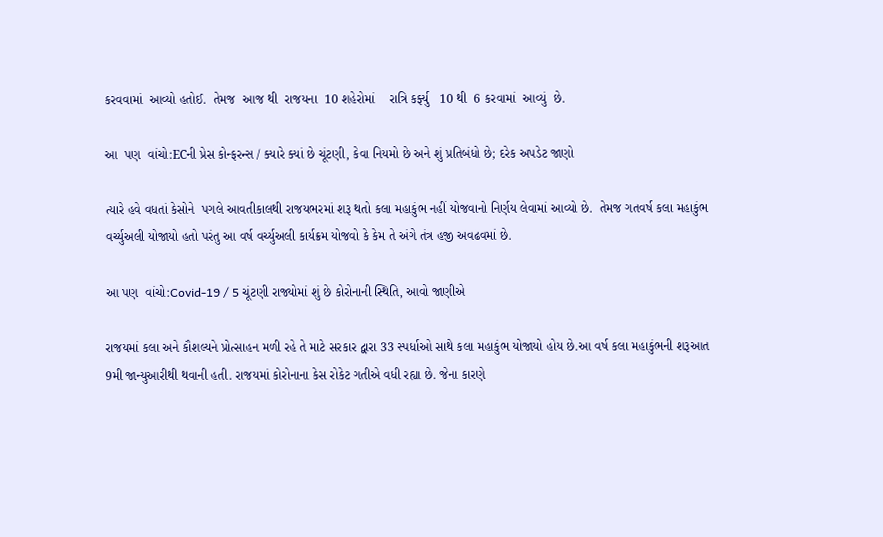કરવવામાં  આવ્યો હતોઈ.  તેમજ  આજ થી  રાજયના  10 શહેરોમાં    રાત્રિ કર્ફ્યુ   10 થી  6 કરવામાં  આવ્યું  છે.

આ  પણ  વાંચો:ECની પ્રેસ કોન્ફરન્સ / ક્યારે ક્યાં છે ચૂંટણી, કેવા નિયમો છે અને શું પ્રતિબંધો છે; દરેક અપડેટ જાણો

ત્યારે હવે વધતાં કેસોને  પગલે આવતીકાલથી રાજયભરમાં શરૂ થતો કલા મહાકુંભ નહીં યોજવાનો નિર્ણય લેવામાં આવ્યો છે.  તેમજ ગતવર્ષ કલા મહાકુંભ વર્ચ્યુઅલી યોજાયો હતો પરંતુ આ વર્ષ વર્ચ્યુઅલી કાર્યક્રમ યોજવો કે કેમ તે અંગે તંત્ર હજી અવઢવમાં છે.

આ પણ  વાંચો:Covid-19 / 5 ચૂંટણી રાજ્યોમાં શું છે કોરોનાની સ્થિતિ, આવો જાણીએ

રાજયમાં કલા અને કૌશલ્યને પ્રોત્સાહન મળી રહે તે માટે સરકાર દ્વારા 33 સ્પર્ધાઓ સાથે કલા મહાકુંભ યોજાયો હોય છે.આ વર્ષ કલા મહાકુંભની શરૂઆત 9મી જાન્યુઆરીથી થવાની હતી. રાજયમાં કોરોનાના કેસ રોકેટ ગતીએ વધી રહ્યા છે. જેના કારણે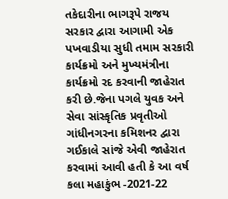તકેદારીના ભાગરૂપે રાજય સરકાર દ્વારા આગામી એક પખવાડીયા સુધી તમામ સરકારી કાર્યક્રમો અને મુખ્યમંત્રીના કાર્યક્રમો રદ કરવાની જાહેરાત કરી છે.જેના પગલે યુવક અને સેવા સાંસ્કૃતિક પ્રવૃતીઓ ગાંધીનગરના કમિશનર દ્વારા ગઈકાલે સાંજે એવી જાહેરાત કરવામાં આવી હતી કે આ વર્ષ કલા મહાકુંભ -2021-22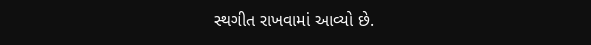સ્થગીત રાખવામાં આવ્યો છે.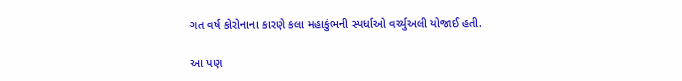ગત વર્ષ કોરોનાના કારણે કલા મહાકુંભની સ્પર્ધાઓ વર્ચ્યુઅલી યોજાઈ હતી.

આ પણ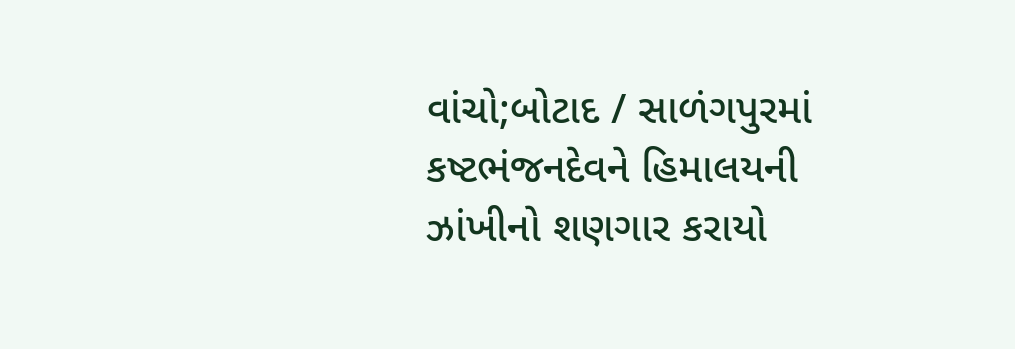વાંચો;બોટાદ / સાળંગપુરમાં કષ્ટભંજનદેવને હિમાલયની ઝાંખીનો શણગાર કરાયો